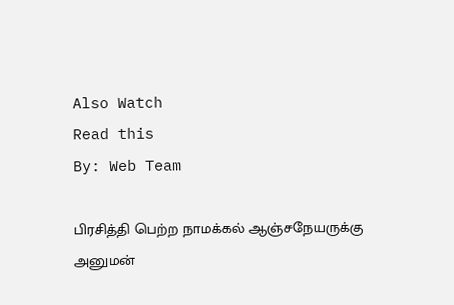Also Watch
Read this
By: Web Team

பிரசித்தி பெற்ற நாமக்கல் ஆஞ்சநேயருக்கு அனுமன்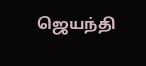ஜெயந்தி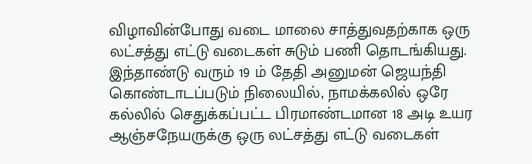விழாவின்போது வடை மாலை சாத்துவதற்காக ஒரு லட்சத்து எட்டு வடைகள் சுடும் பணி தொடங்கியது. இந்தாண்டு வரும் 19 ம் தேதி அனுமன் ஜெயந்தி கொண்டாடப்படும் நிலையில், நாமக்கலில் ஒரே கல்லில் செதுக்கப்பட்ட பிரமாண்டமான 18 அடி உயர ஆஞ்சநேயருக்கு ஒரு லட்சத்து எட்டு வடைகள்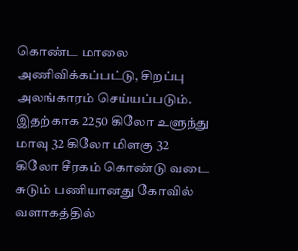கொண்ட மாலை அணிவிக்கப்பட்டு, சிறப்பு அலங்காரம் செய்யப்படும். இதற்காக 2250 கிலோ உளுந்து மாவு 32 கிலோ மிளகு 32 கிலோ சீரகம் கொண்டு வடை சுடும் பணியானது கோவில் வளாகத்தில்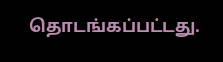தொடங்கப்பட்டது.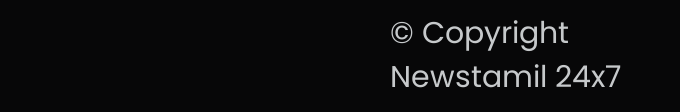© Copyright Newstamil 24x7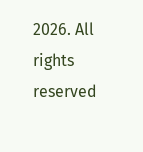2026. All rights reserved